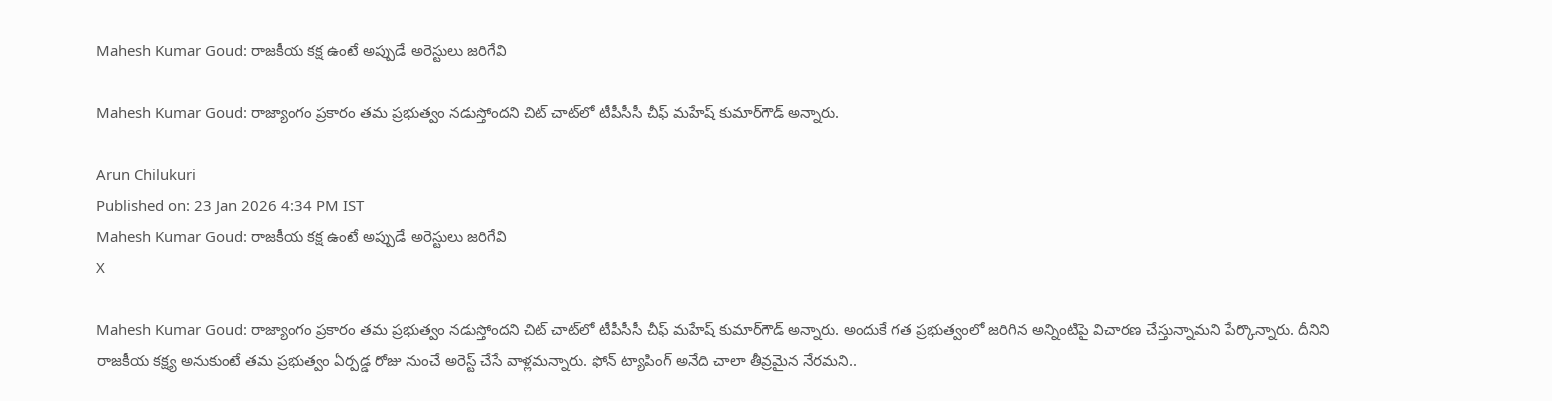Mahesh Kumar Goud: రాజకీయ కక్ష ఉంటే అప్పుడే అరెస్టులు జరిగేవి

Mahesh Kumar Goud: రాజ్యాంగం ప్రకారం తమ ప్రభుత్వం నడుస్తోందని చిట్ చాట్‌లో టీపీసీసీ చీఫ్ మహేష్ కుమార్‌గౌడ్ అన్నారు.

Arun Chilukuri
Published on: 23 Jan 2026 4:34 PM IST
Mahesh Kumar Goud: రాజకీయ కక్ష ఉంటే అప్పుడే అరెస్టులు జరిగేవి
X

Mahesh Kumar Goud: రాజ్యాంగం ప్రకారం తమ ప్రభుత్వం నడుస్తోందని చిట్ చాట్‌లో టీపీసీసీ చీఫ్ మహేష్ కుమార్‌గౌడ్ అన్నారు. అందుకే గత ప్రభుత్వంలో జరిగిన అన్నింటిపై విచారణ చేస్తున్నామని పేర్కొన్నారు. దీనిని రాజకీయ కక్ష్య అనుకుంటే తమ ప్రభుత్వం ఏర్పడ్డ రోజు నుంచే అరెస్ట్ చేసే వాళ్లమన్నారు. ఫోన్ ట్యాపింగ్ అనేది చాలా తీవ్రమైన నేరమని..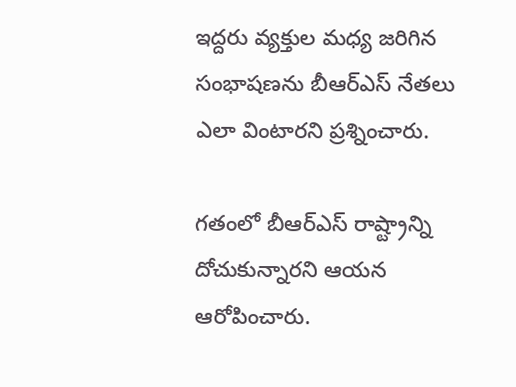ఇద్దరు వ్యక్తుల మధ్య జరిగిన సంభాషణను బీఆర్ఎస్ నేతలు ఎలా వింటారని ప్రశ్నించారు.

గతంలో బీఆర్ఎస్ రాష్ట్రాన్ని దోచుకున్నారని ఆయన ఆరోపించారు.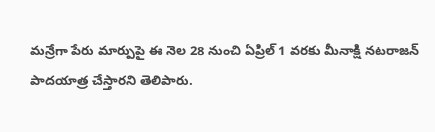మన్రేగా పేరు మార్పుపై ఈ నెల 28 నుంచి ఏప్రిల్ 1 వరకు మీనాక్షి నటరాజన్ పాదయాత్ర చేస్తారని తెలిపారు.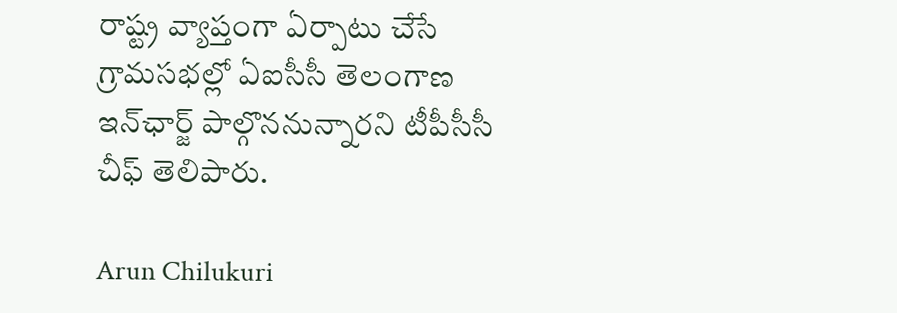రాష్ట్ర వ్యాప్తంగా ఏర్పాటు చేసే గ్రామసభల్లో ఏఐసీసీ తెలంగాణ ఇన్‌ఛార్జ్ పాల్గొననున్నారని టీపీసీసీ చీఫ్ తెలిపారు.

Arun Chilukuri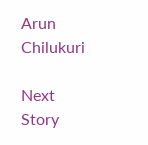Arun Chilukuri

Next Story